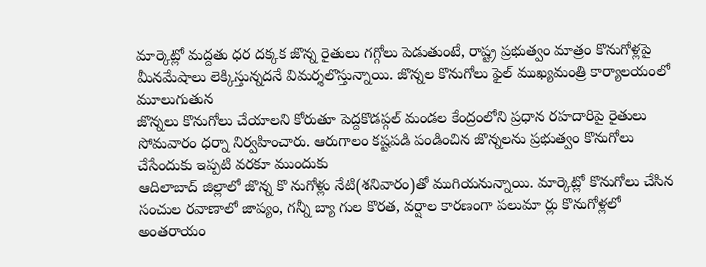మార్కెట్లో మద్దతు ధర దక్కక జొన్న రైతులు గగ్గోలు పెడుతుంటే, రాష్ట్ర ప్రభుత్వం మాత్రం కొనుగోళ్లపై మీనమేషాలు లెక్కిస్తున్నదనే విమర్శలొస్తున్నాయి. జొన్నల కొనుగోలు ఫైల్ ముఖ్యమంత్రి కార్యాలయంలో మూలుగుతున
జొన్నలు కొనుగోలు చేయాలని కోరుతూ పెద్దకొడప్గల్ మండల కేంద్రంలోని ప్రధాన రహదారిపై రైతులు సోమవారం ధర్నా నిర్వహించారు. ఆరుగాలం కష్టపడి పండించిన జొన్నలను ప్రభుత్వం కొనుగోలు చేసేందుకు ఇప్పటి వరకూ ముందుకు
ఆదిలాబాద్ జిల్లాలో జొన్న కొ నుగోళ్లు నేటి(శనివారం)తో ముగియనున్నాయి. మార్కెట్లో కొనుగోలు చేసిన సంచుల రవాణాలో జాప్యం, గన్నీ బ్యా గుల కొరత, వర్షాల కారణంగా పలుమా ర్లు కొనుగోళ్లలో అంతరాయం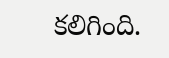కలిగింది.